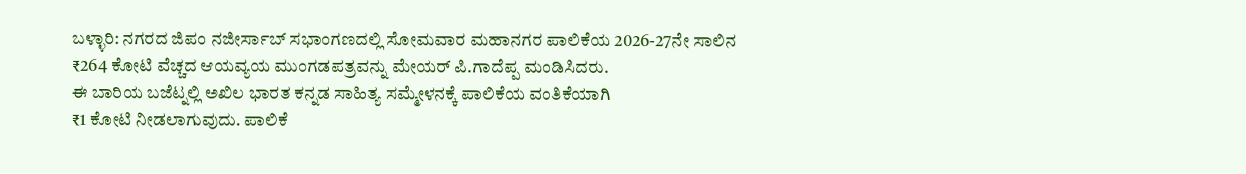ಬಳ್ಳಾರಿ: ನಗರದ ಜಿಪಂ ನಜೀರ್ಸಾಬ್ ಸಭಾಂಗಣದಲ್ಲಿ ಸೋಮವಾರ ಮಹಾನಗರ ಪಾಲಿಕೆಯ 2026-27ನೇ ಸಾಲಿನ ₹264 ಕೋಟಿ ವೆಚ್ಚದ ಆಯವ್ಯಯ ಮುಂಗಡಪತ್ರವನ್ನು ಮೇಯರ್ ಪಿ.ಗಾದೆಪ್ಪ ಮಂಡಿಸಿದರು.
ಈ ಬಾರಿಯ ಬಜೆಟ್ನಲ್ಲಿ ಅಖಿಲ ಭಾರತ ಕನ್ನಡ ಸಾಹಿತ್ಯ ಸಮ್ಮೇಳನಕ್ಕೆ ಪಾಲಿಕೆಯ ವಂತಿಕೆಯಾಗಿ
₹1 ಕೋಟಿ ನೀಡಲಾಗುವುದು. ಪಾಲಿಕೆ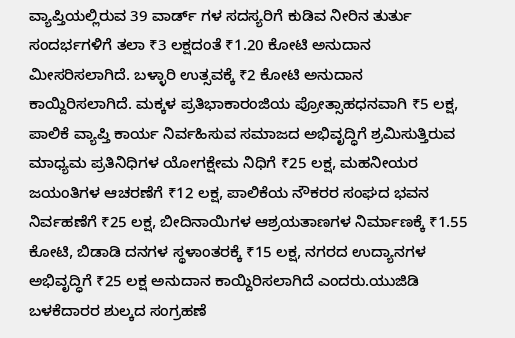ವ್ಯಾಪ್ತಿಯಲ್ಲಿರುವ 39 ವಾರ್ಡ್ ಗಳ ಸದಸ್ಯರಿಗೆ ಕುಡಿವ ನೀರಿನ ತುರ್ತು ಸಂದರ್ಭಗಳಿಗೆ ತಲಾ ₹3 ಲಕ್ಷದಂತೆ ₹1.20 ಕೋಟಿ ಅನುದಾನ ಮೀಸರಿಸಲಾಗಿದೆ. ಬಳ್ಳಾರಿ ಉತ್ಸವಕ್ಕೆ ₹2 ಕೋಟಿ ಅನುದಾನ ಕಾಯ್ದಿರಿಸಲಾಗಿದೆ. ಮಕ್ಕಳ ಪ್ರತಿಭಾಕಾರಂಜಿಯ ಪ್ರೋತ್ಸಾಹಧನವಾಗಿ ₹5 ಲಕ್ಷ, ಪಾಲಿಕೆ ವ್ಯಾಪ್ತಿ ಕಾರ್ಯ ನಿರ್ವಹಿಸುವ ಸಮಾಜದ ಅಭಿವೃದ್ಧಿಗೆ ಶ್ರಮಿಸುತ್ತಿರುವ ಮಾಧ್ಯಮ ಪ್ರತಿನಿಧಿಗಳ ಯೋಗಕ್ಷೇಮ ನಿಧಿಗೆ ₹25 ಲಕ್ಷ, ಮಹನೀಯರ ಜಯಂತಿಗಳ ಆಚರಣೆಗೆ ₹12 ಲಕ್ಷ, ಪಾಲಿಕೆಯ ನೌಕರರ ಸಂಘದ ಭವನ ನಿರ್ವಹಣೆಗೆ ₹25 ಲಕ್ಷ, ಬೀದಿನಾಯಿಗಳ ಆಶ್ರಯತಾಣಗಳ ನಿರ್ಮಾಣಕ್ಕೆ ₹1.55 ಕೋಟಿ, ಬಿಡಾಡಿ ದನಗಳ ಸ್ಥಳಾಂತರಕ್ಕೆ ₹15 ಲಕ್ಷ, ನಗರದ ಉದ್ಯಾನಗಳ ಅಭಿವೃದ್ಧಿಗೆ ₹25 ಲಕ್ಷ ಅನುದಾನ ಕಾಯ್ದಿರಿಸಲಾಗಿದೆ ಎಂದರು.ಯುಜಿಡಿ ಬಳಕೆದಾರರ ಶುಲ್ಕದ ಸಂಗ್ರಹಣೆ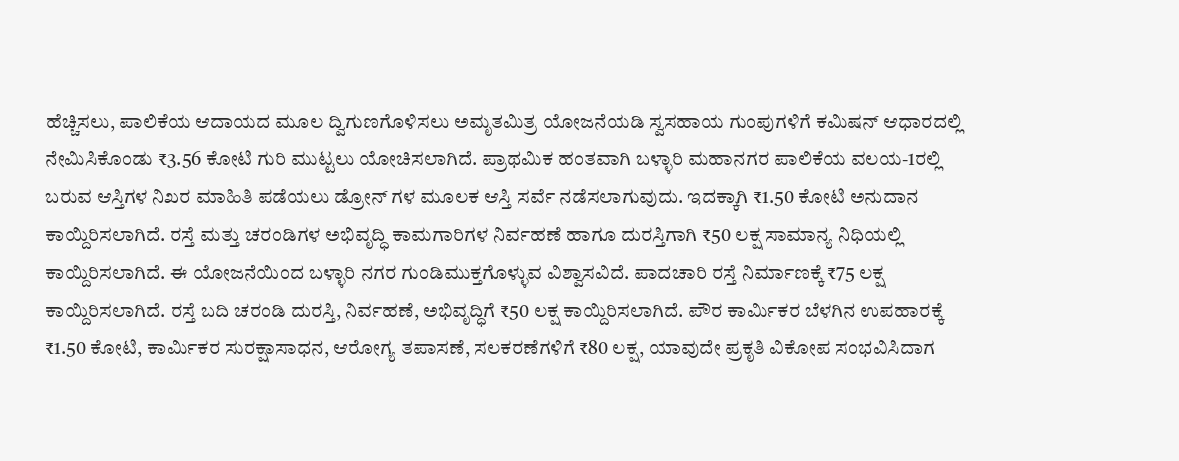ಹೆಚ್ಚಿಸಲು, ಪಾಲಿಕೆಯ ಆದಾಯದ ಮೂಲ ದ್ವಿಗುಣಗೊಳಿಸಲು ಅಮೃತಮಿತ್ರ ಯೋಜನೆಯಡಿ ಸ್ವಸಹಾಯ ಗುಂಪುಗಳಿಗೆ ಕಮಿಷನ್ ಆಧಾರದಲ್ಲಿ ನೇಮಿಸಿಕೊಂಡು ₹3.56 ಕೋಟಿ ಗುರಿ ಮುಟ್ಟಲು ಯೋಚಿಸಲಾಗಿದೆ. ಪ್ರಾಥಮಿಕ ಹಂತವಾಗಿ ಬಳ್ಳಾರಿ ಮಹಾನಗರ ಪಾಲಿಕೆಯ ವಲಯ-1ರಲ್ಲಿ ಬರುವ ಆಸ್ತಿಗಳ ನಿಖರ ಮಾಹಿತಿ ಪಡೆಯಲು ಡ್ರೋನ್ ಗಳ ಮೂಲಕ ಆಸ್ತಿ ಸರ್ವೆ ನಡೆಸಲಾಗುವುದು. ಇದಕ್ಕಾಗಿ ₹1.50 ಕೋಟಿ ಅನುದಾನ ಕಾಯ್ದಿರಿಸಲಾಗಿದೆ. ರಸ್ತೆ ಮತ್ತು ಚರಂಡಿಗಳ ಅಭಿವೃದ್ಧಿ ಕಾಮಗಾರಿಗಳ ನಿರ್ವಹಣೆ ಹಾಗೂ ದುರಸ್ತಿಗಾಗಿ ₹50 ಲಕ್ಷ ಸಾಮಾನ್ಯ ನಿಧಿಯಲ್ಲಿ ಕಾಯ್ದಿರಿಸಲಾಗಿದೆ. ಈ ಯೋಜನೆಯಿಂದ ಬಳ್ಳಾರಿ ನಗರ ಗುಂಡಿಮುಕ್ತಗೊಳ್ಳುವ ವಿಶ್ವಾಸವಿದೆ. ಪಾದಚಾರಿ ರಸ್ತೆ ನಿರ್ಮಾಣಕ್ಕೆ ₹75 ಲಕ್ಷ ಕಾಯ್ದಿರಿಸಲಾಗಿದೆ. ರಸ್ತೆ ಬದಿ ಚರಂಡಿ ದುರಸ್ತಿ, ನಿರ್ವಹಣೆ, ಅಭಿವೃದ್ಧಿಗೆ ₹50 ಲಕ್ಷ ಕಾಯ್ದಿರಿಸಲಾಗಿದೆ. ಪೌರ ಕಾರ್ಮಿಕರ ಬೆಳಗಿನ ಉಪಹಾರಕ್ಕೆ ₹1.50 ಕೋಟಿ, ಕಾರ್ಮಿಕರ ಸುರಕ್ಷಾಸಾಧನ, ಆರೋಗ್ಯ ತಪಾಸಣೆ, ಸಲಕರಣೆಗಳಿಗೆ ₹80 ಲಕ್ಷ, ಯಾವುದೇ ಪ್ರಕೃತಿ ವಿಕೋಪ ಸಂಭವಿಸಿದಾಗ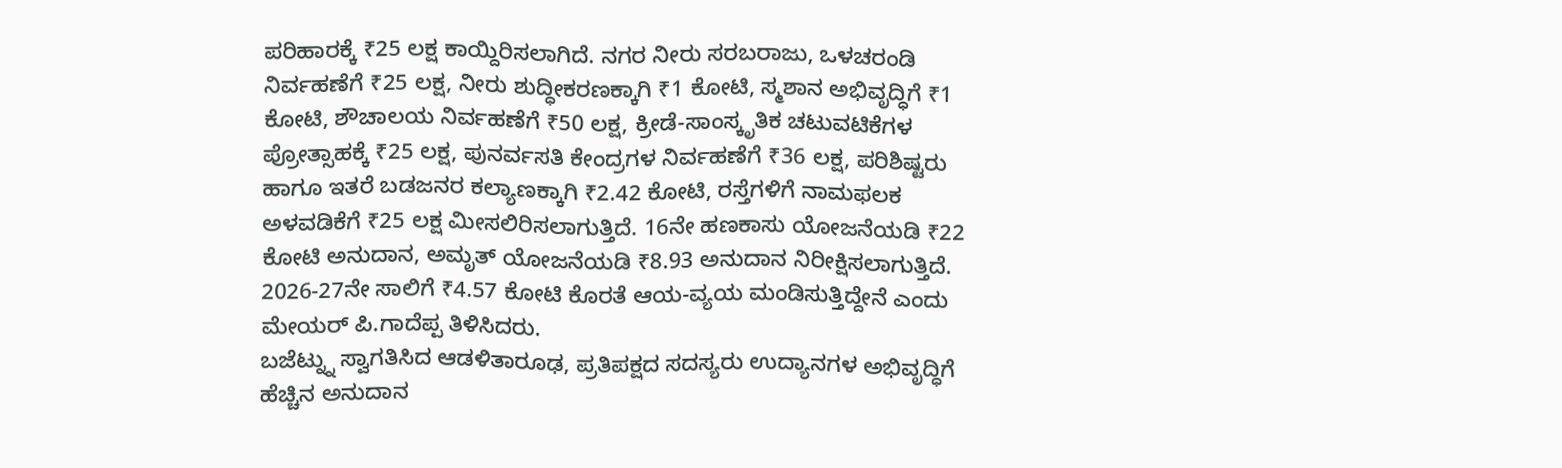ಪರಿಹಾರಕ್ಕೆ ₹25 ಲಕ್ಷ ಕಾಯ್ದಿರಿಸಲಾಗಿದೆ. ನಗರ ನೀರು ಸರಬರಾಜು, ಒಳಚರಂಡಿ ನಿರ್ವಹಣೆಗೆ ₹25 ಲಕ್ಷ, ನೀರು ಶುದ್ಧೀಕರಣಕ್ಕಾಗಿ ₹1 ಕೋಟಿ, ಸ್ಮಶಾನ ಅಭಿವೃದ್ಧಿಗೆ ₹1 ಕೋಟಿ, ಶೌಚಾಲಯ ನಿರ್ವಹಣೆಗೆ ₹50 ಲಕ್ಷ, ಕ್ರೀಡೆ-ಸಾಂಸ್ಕೃತಿಕ ಚಟುವಟಿಕೆಗಳ ಪ್ರೋತ್ಸಾಹಕ್ಕೆ ₹25 ಲಕ್ಷ, ಪುನರ್ವಸತಿ ಕೇಂದ್ರಗಳ ನಿರ್ವಹಣೆಗೆ ₹36 ಲಕ್ಷ, ಪರಿಶಿಷ್ಟರು ಹಾಗೂ ಇತರೆ ಬಡಜನರ ಕಲ್ಯಾಣಕ್ಕಾಗಿ ₹2.42 ಕೋಟಿ, ರಸ್ತೆಗಳಿಗೆ ನಾಮಫಲಕ ಅಳವಡಿಕೆಗೆ ₹25 ಲಕ್ಷ ಮೀಸಲಿರಿಸಲಾಗುತ್ತಿದೆ. 16ನೇ ಹಣಕಾಸು ಯೋಜನೆಯಡಿ ₹22 ಕೋಟಿ ಅನುದಾನ, ಅಮೃತ್ ಯೋಜನೆಯಡಿ ₹8.93 ಅನುದಾನ ನಿರೀಕ್ಷಿಸಲಾಗುತ್ತಿದೆ. 2026-27ನೇ ಸಾಲಿಗೆ ₹4.57 ಕೋಟಿ ಕೊರತೆ ಆಯ-ವ್ಯಯ ಮಂಡಿಸುತ್ತಿದ್ದೇನೆ ಎಂದು ಮೇಯರ್ ಪಿ.ಗಾದೆಪ್ಪ ತಿಳಿಸಿದರು.
ಬಜೆಟ್ನ್ನು ಸ್ವಾಗತಿಸಿದ ಆಡಳಿತಾರೂಢ, ಪ್ರತಿಪಕ್ಷದ ಸದಸ್ಯರು ಉದ್ಯಾನಗಳ ಅಭಿವೃದ್ಧಿಗೆ ಹೆಚ್ಚಿನ ಅನುದಾನ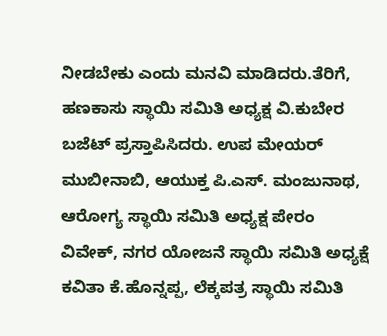ನೀಡಬೇಕು ಎಂದು ಮನವಿ ಮಾಡಿದರು.ತೆರಿಗೆ, ಹಣಕಾಸು ಸ್ಥಾಯಿ ಸಮಿತಿ ಅಧ್ಯಕ್ಷ ವಿ.ಕುಬೇರ ಬಜೆಟ್ ಪ್ರಸ್ತಾಪಿಸಿದರು. ಉಪ ಮೇಯರ್ ಮುಬೀನಾಬಿ, ಆಯುಕ್ತ ಪಿ.ಎಸ್. ಮಂಜುನಾಥ, ಆರೋಗ್ಯ ಸ್ಥಾಯಿ ಸಮಿತಿ ಅಧ್ಯಕ್ಷ ಪೇರಂ ವಿವೇಕ್, ನಗರ ಯೋಜನೆ ಸ್ಥಾಯಿ ಸಮಿತಿ ಅಧ್ಯಕ್ಷೆ ಕವಿತಾ ಕೆ.ಹೊನ್ನಪ್ಪ, ಲೆಕ್ಕಪತ್ರ ಸ್ಥಾಯಿ ಸಮಿತಿ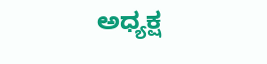ಅಧ್ಯಕ್ಷ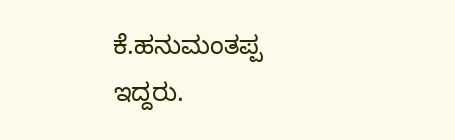ಕೆ.ಹನುಮಂತಪ್ಪ ಇದ್ದರು.